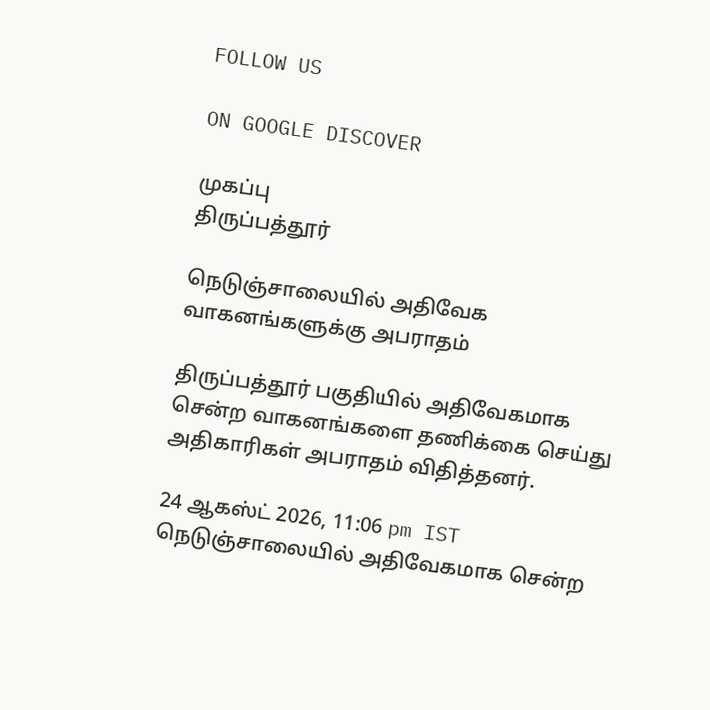FOLLOW US

ON GOOGLE DISCOVER

முகப்பு
திருப்பத்தூர்

நெடுஞ்சாலையில் அதிவேக வாகனங்களுக்கு அபராதம்

திருப்பத்தூர் பகுதியில் அதிவேகமாக சென்ற வாகனங்களை தணிக்கை செய்து அதிகாரிகள் அபராதம் விதித்தனர்.

24 ஆகஸ்ட் 2026, 11:06 pm IST
நெடுஞ்சாலையில் அதிவேகமாக சென்ற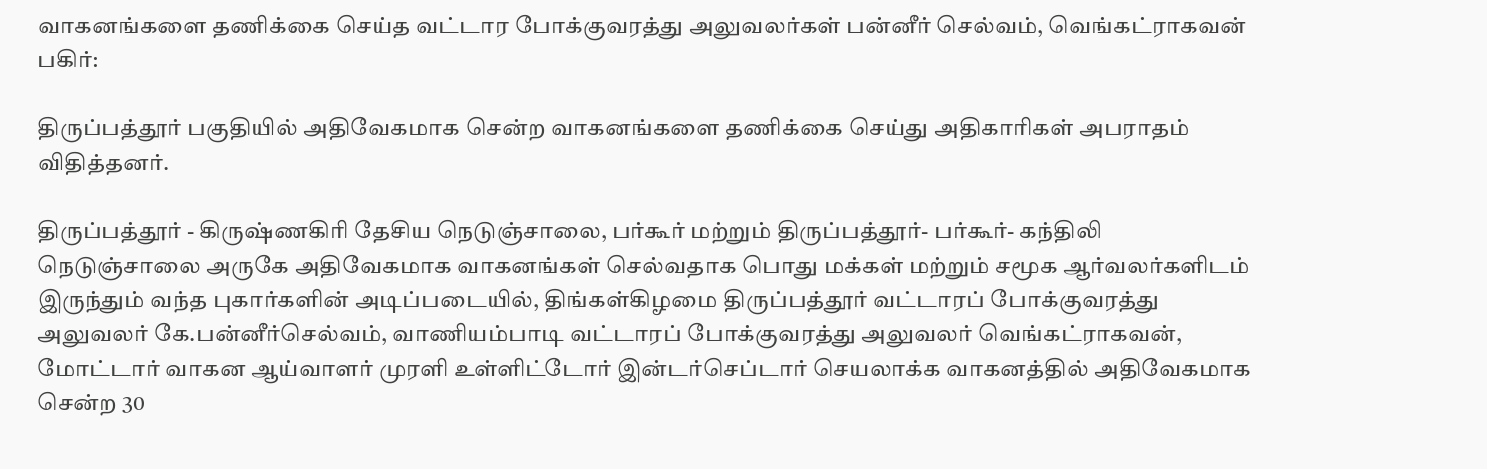வாகனங்களை தணிக்கை செய்த வட்டார போக்குவரத்து அலுவலர்கள் பன்னீர் செல்வம், வெங்கட்ராகவன்
பகிர்:

திருப்பத்தூர் பகுதியில் அதிவேகமாக சென்ற வாகனங்களை தணிக்கை செய்து அதிகாரிகள் அபராதம் விதித்தனர்.

திருப்பத்தூர் - கிருஷ்ணகிரி தேசிய நெடுஞ்சாலை, பர்கூர் மற்றும் திருப்பத்தூர்- பர்கூர்- கந்திலி நெடுஞ்சாலை அருகே அதிவேகமாக வாகனங்கள் செல்வதாக பொது மக்கள் மற்றும் சமூக ஆர்வலர்களிடம் இருந்தும் வந்த புகார்களின் அடிப்படையில், திங்கள்கிழமை திருப்பத்தூர் வட்டாரப் போக்குவரத்து அலுவலர் கே.பன்னீர்செல்வம், வாணியம்பாடி வட்டாரப் போக்குவரத்து அலுவலர் வெங்கட்ராகவன், மோட்டார் வாகன ஆய்வாளர் முரளி உள்ளிட்டோர் இன்டர்செப்டார் செயலாக்க வாகனத்தில் அதிவேகமாக சென்ற 30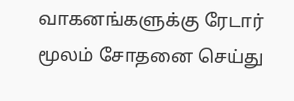வாகனங்களுக்கு ரேடார் மூலம் சோதனை செய்து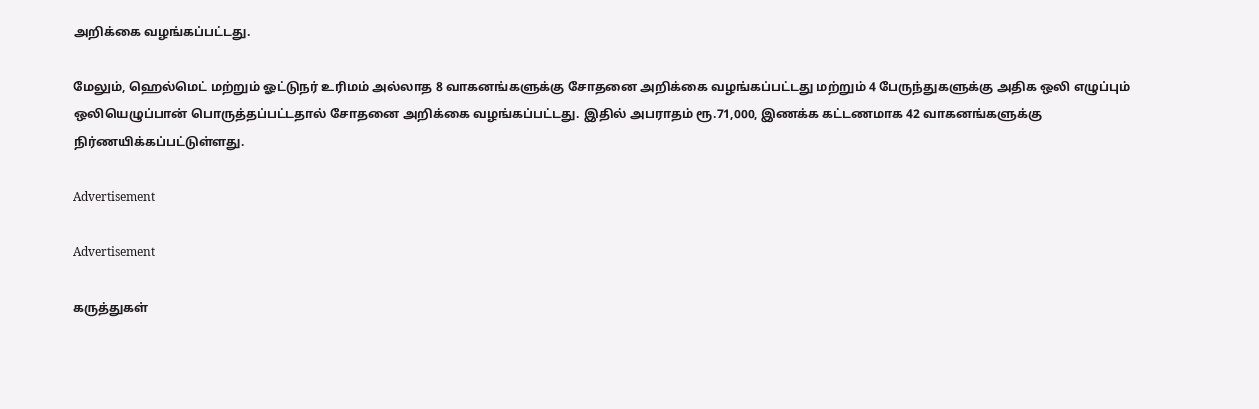அறிக்கை வழங்கப்பட்டது.

மேலும், ஹெல்மெட் மற்றும் ஓட்டுநர் உரிமம் அல்லாத 8 வாகனங்களுக்கு சோதனை அறிக்கை வழங்கப்பட்டது மற்றும் 4 பேருந்துகளுக்கு அதிக ஒலி எழுப்பும் ஒலியெழுப்பான் பொருத்தப்பட்டதால் சோதனை அறிக்கை வழங்கப்பட்டது. இதில் அபராதம் ரூ.71,000, இணக்க கட்டணமாக 42 வாகனங்களுக்கு நிர்ணயிக்கப்பட்டுள்ளது.

Advertisement

Advertisement

கருத்துகள்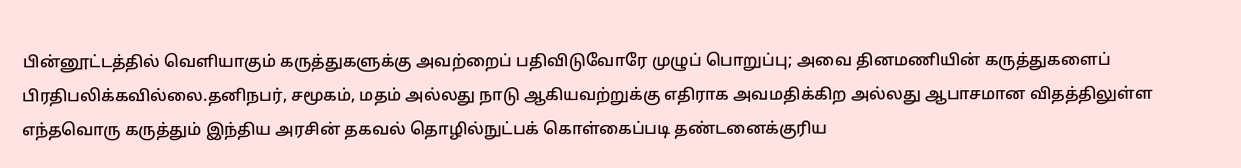பின்னூட்டத்தில் வெளியாகும் கருத்துகளுக்கு அவற்றைப் பதிவிடுவோரே முழுப் பொறுப்பு; அவை தினமணியின் கருத்துகளைப் பிரதிபலிக்கவில்லை.தனிநபர், சமூகம், மதம் அல்லது நாடு ஆகியவற்றுக்கு எதிராக அவமதிக்கிற அல்லது ஆபாசமான விதத்திலுள்ள எந்தவொரு கருத்தும் இந்திய அரசின் தகவல் தொழில்நுட்பக் கொள்கைப்படி தண்டனைக்குரிய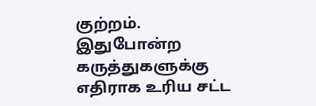குற்றம். இதுபோன்ற கருத்துகளுக்கு எதிராக உரிய சட்ட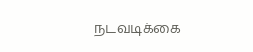நடவடிக்கை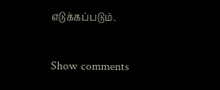எடுக்கப்படும்.

Show comments